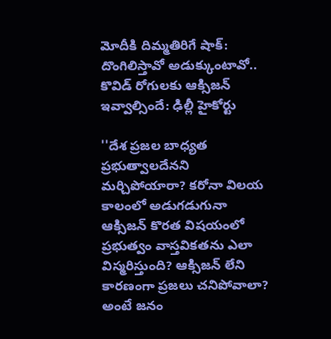మోదీకి దిమ్మతిరిగే షాక్: దొంగిలిస్తావో అడుక్కుంటావో.. కొవిడ్ రోగులకు ఆక్సిజన్ ఇవ్వాల్సిందే: ఢిల్లీ హైకోర్టు

''దేశ ప్రజల బాధ్యత ప్రభుత్వాలదేనని మర్చిపోయారా? కరోనా విలయ కాలంలో అడుగడుగునా ఆక్సిజన్‌ కొరత విషయంలో ప్రభుత్వం వాస్తవికతను ఎలా విస్మరిస్తుంది? ఆక్సిజన్ లేని కారణంగా ప్రజలు చనిపోవాలా? అంటే జనం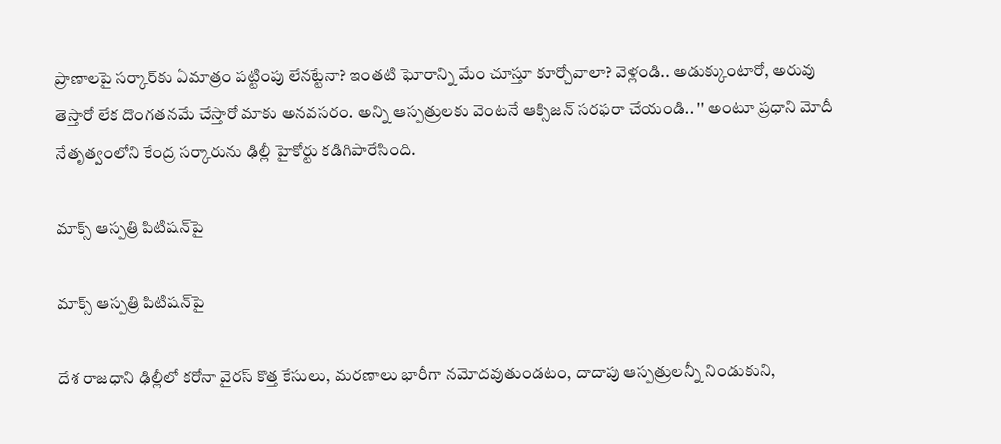ప్రాణాలపై సర్కార్‌కు ఏమాత్రం పట్టింపు లేనట్టేనా? ఇంతటి ఘోరాన్ని మేం చూస్తూ కూర్చోవాలా? వెళ్లండి.. అడుక్కుంటారో, అరువు తెస్తారో లేక దొంగతనమే చేస్తారో మాకు అనవసరం. అన్ని ఆస్పత్రులకు వెంటనే ఆక్సిజన్ సరఫరా చేయండి.. '' అంటూ ప్రధాని మోదీ నేతృత్వంలోని కేంద్ర సర్కారును ఢిల్లీ హైకోర్టు కడిగిపారేసింది.

మాక్స్ ఆస్పత్రి పిటిషన్‌పై

మాక్స్ ఆస్పత్రి పిటిషన్‌పై

దేశ రాజధాని ఢిల్లీలో కరోనా వైరస్ కొత్త కేసులు, మరణాలు భారీగా నమోదవుతుండటం, దాదాపు ఆస్పత్రులన్నీ నిండుకుని,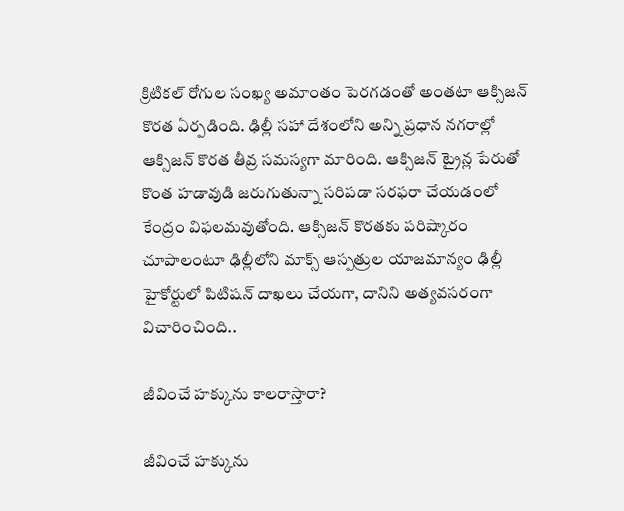క్రిటికల్ రోగుల సంఖ్య అమాంతం పెరగడంతో అంతటా ఆక్సిజన్ కొరత ఏర్పడింది. ఢిల్లీ సహా దేశంలోని అన్ని ప్రధాన నగరాల్లో ఆక్సిజన్ కొరత తీవ్ర సమస్యగా మారింది. ఆక్సిజన్ ట్రైన్ల పేరుతో కొంత హడావుడి జరుగుతున్నా సరిపడా సరఫరా చేయడంలో కేంద్రం విఫలమవుతోంది. ఆక్సిజన్ కొరతకు పరిష్కారం చూపాలంటూ ఢిల్లీలోని మాక్స్ ఆస్పత్రుల యాజమాన్యం ఢిల్లీ హైకోర్టులో పిటిషన్ దాఖలు చేయగా, దానిని అత్యవసరంగా విచారించింది..

జీవించే హక్కును కాలరాస్తారా?

జీవించే హక్కును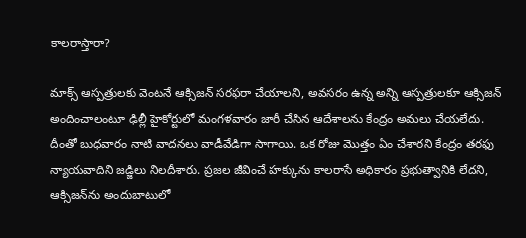కాలరాస్తారా?

మాక్స్ ఆస్పత్రులకు వెంటనే ఆక్సిజన్‌ సరఫరా చేయాలని, అవసరం ఉన్న అన్ని ఆస్పత్రులకూ ఆక్సిజన్ అందించాలంటూ ఢిల్లీ హైకోర్టులో మంగళవారం జారీ చేసిన ఆదేశాలను కేంద్రం అమలు చేయలేదు. దీంతో బుధవారం నాటి వాదనలు వాడీవేడిగా సాగాయి. ఒక రోజు మొత్తం ఏం చేశారని కేంద్రం తరఫు న్యాయవాదిని జడ్జిలు నిలదీశారు. ప్రజల జీవించే హక్కును కాలరాసే అధికారం ప్రభుత్వానికి లేదని, ఆక్సిజన్‌ను అందుబాటులో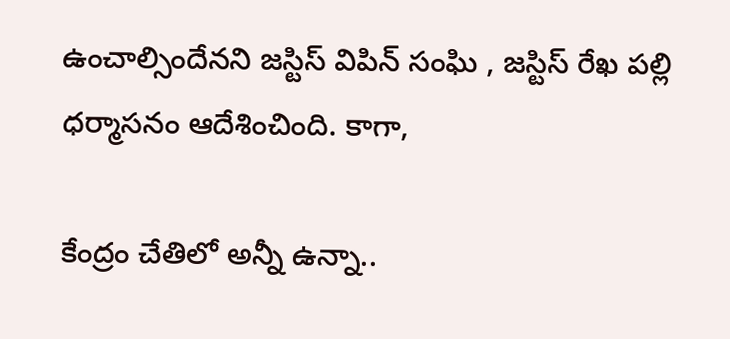ఉంచాల్సిందేనని జస్టిస్ విపిన్ సంఘి , జస్టిస్ రేఖ పల్లి ధర్మాసనం ఆదేశించింది. కాగా,

కేంద్రం చేతిలో అన్నీ ఉన్నా..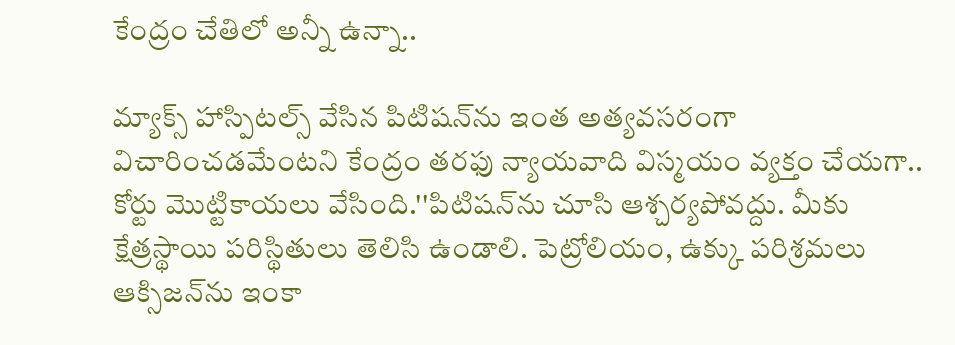కేంద్రం చేతిలో అన్నీ ఉన్నా..

మ్యాక్స్‌ హాస్పిటల్స్ వేసిన పిటిషన్‌ను ఇంత అత్యవసరంగా విచారించడమేంటని కేంద్రం తరఫు న్యాయవాది విస్మయం వ్యక్తం చేయగా.. కోర్టు మొట్టికాయలు వేసింది.''పిటిషన్‌ను చూసి ఆశ్చర్యపోవద్దు. మీకు క్షేత్రస్థాయి పరిస్థితులు తెలిసి ఉండాలి. పెట్రోలియం, ఉక్కు పరిశ్రమలు ఆక్సిజన్‌ను ఇంకా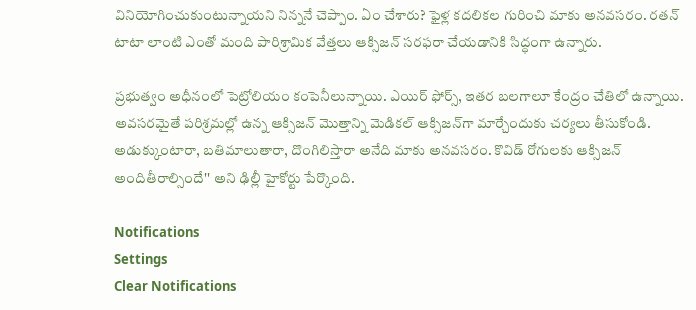వినియోగించుకుంటున్నాయని నిన్ననే చెప్పాం. ఏం చేశారు? ఫైళ్ల కదలికల గురించి మాకు అనవసరం. రతన్ టాటా లాంటి ఎంతో మంది పారిశ్రామిక వేత్తలు ఆక్సిజన్ సరఫరా చేయడానికి సిద్ధంగా ఉన్నారు.

ప్రభుత్వం అధీనంలో పెట్రోలియం కంపెనీలున్నాయి. ఎయిర్ ఫోర్స్, ఇతర బలగాలూ కేంద్రం చేతిలో ఉన్నాయి. అవసరమైతే పరిశ్రమల్లో ఉన్న ఆక్సిజన్‌ మొత్తాన్ని మెడికల్‌ ఆక్సిజన్‌గా మార్చేందుకు చర్యలు తీసుకోండి. అడుక్కుంటారా, బతిమాలుతారా, దొంగిలిస్తారా అనేది మాకు అనవసరం. కొవిడ్ రోగులకు ఆక్సిజన్ అందితీరాల్సిందే'' అని ఢిల్లీ హైకోర్టు పేర్కొంది.

Notifications
Settings
Clear Notifications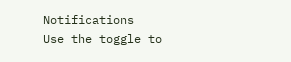Notifications
Use the toggle to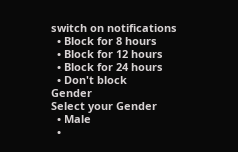switch on notifications
  • Block for 8 hours
  • Block for 12 hours
  • Block for 24 hours
  • Don't block
Gender
Select your Gender
  • Male
  •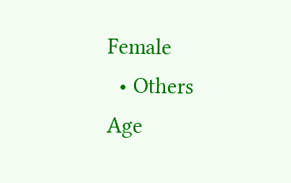Female
  • Others
Age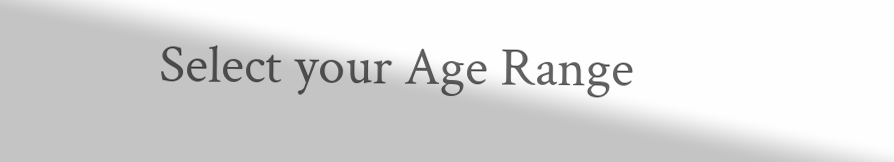Select your Age Range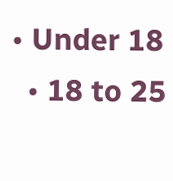• Under 18
  • 18 to 25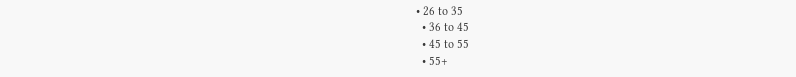• 26 to 35
  • 36 to 45
  • 45 to 55
  • 55+